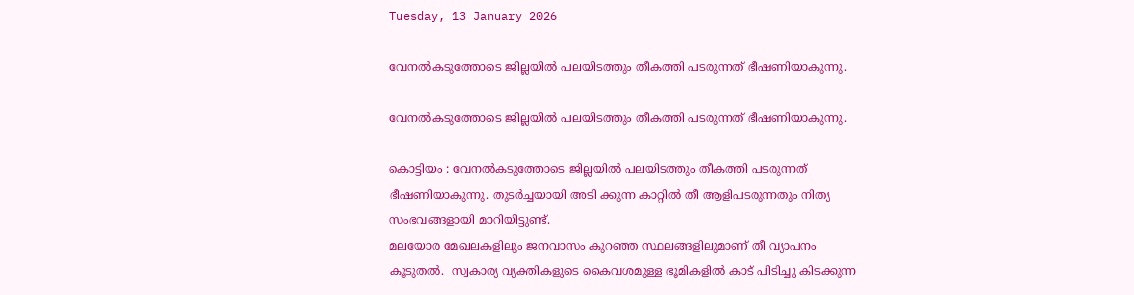Tuesday, 13 January 2026

വേനൽകടുത്തോടെ ജില്ലയിൽ പലയിടത്തും തീകത്തി പടരുന്നത് ഭീഷണിയാകുന്നു.

വേനൽകടുത്തോടെ ജില്ലയിൽ പലയിടത്തും തീകത്തി പടരുന്നത് ഭീഷണിയാകുന്നു.

കൊട്ടിയം : വേനൽകടുത്തോടെ ജില്ലയിൽ പലയിടത്തും തീകത്തി പടരുന്നത് ഭീഷണിയാകുന്നു. തുടർച്ചയായി അടി ക്കുന്ന കാറ്റിൽ തീ ആളിപടരുന്നതും നിത്യ സംഭവങ്ങളായി മാറിയിട്ടുണ്ട്.
മലയോര മേഖലകളിലും ജനവാസം കുറഞ്ഞ സ്ഥലങ്ങളിലുമാണ് തീ വ്യാപനം കൂടുതൽ.  സ്വകാര്യ വ്യക്തികളുടെ കൈവശമുള്ള ഭൂമികളിൽ കാട് പിടിച്ചു കിടക്കുന്ന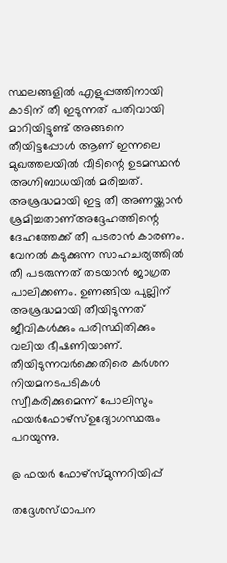സ്ഥലങ്ങളിൽ എളുപ്പത്തിനായി
കാടിന് തീ ഇടുന്നത് പതിവായി മാറിയിട്ടുണ്ട് അങ്ങനെ തീയിട്ടപ്പോൾ ആണ് ഇന്നലെ മുഖത്തലയിൽ വീടിന്റെ ഉടമസ്ഥൻ അഗ്നിബാധയിൽ മരിച്ചത്. അശ്രദ്ധമായി ഇട്ട തീ അണയ്ക്കാൻ ശ്രമിച്ചതാണ്അദ്ദേഹത്തിന്റെ ദേഹത്തേക്ക് തീ പടരാൻ കാരണം. വേനൽ കടുക്കുന്ന സാഹചര്യത്തിൽ തീ പടരുന്നത് തടയാൻ ജാഗ്രത പാലിക്കണം. ഉണങ്ങിയ പുല്ലിന് അശ്രദ്ധമായി തീയിടുന്നത് ജീവികൾക്കും പരിസ്ഥിതിക്കും വലിയ ഭീഷണിയാണ്.
തീയിടുന്നവർക്കെതിരെ കർശന നിയമനടപടികൾ സ്വീകരിക്കുമെന്ന് പോലിസും ഫയർഫോഴ്സ്ഉദ്യോഗസ്ഥരും പറയുന്നു.

@ ഫയർ ഫോഴ്സ്മുന്നറിയിപ്പ്

തദ്ദേശസ്‌ഥാപന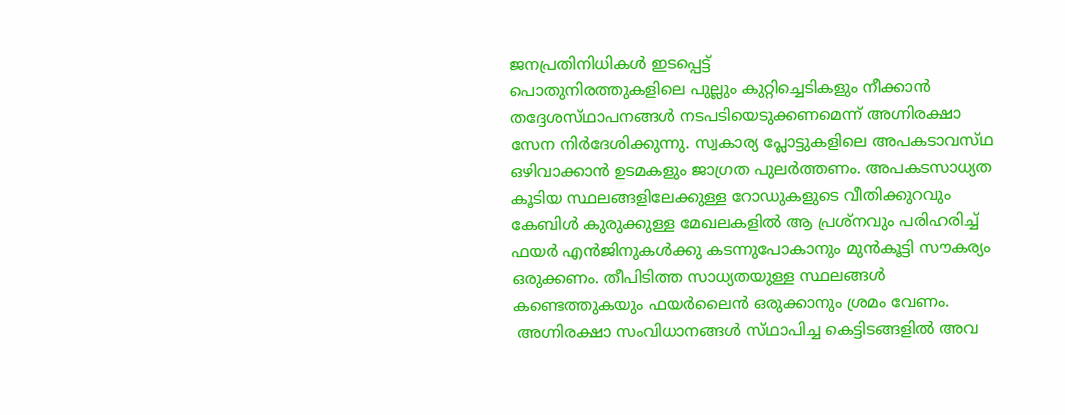ജനപ്രതിനിധികൾ ഇടപ്പെട്ട്
പൊതുനിരത്തുകളിലെ പുല്ലും കുറ്റിച്ചെടികളും നീക്കാൻ തദ്ദേശസ്‌ഥാപനങ്ങൾ നടപടിയെടുക്കണമെന്ന് അഗ്നിരക്ഷാ സേന നിർദേശിക്കുന്നു. സ്വകാര്യ പ്ലോട്ടുകളിലെ അപകടാവസ്‌ഥ ഒഴിവാക്കാൻ ഉടമകളും ജാഗ്രത പുലർത്തണം. അപകടസാധ്യത കൂടിയ സ്ഥലങ്ങളിലേക്കുള്ള റോഡുകളുടെ വീതിക്കുറവും കേബിൾ കുരുക്കുള്ള മേഖലകളിൽ ആ പ്രശ്‌നവും പരിഹരിച്ച് ഫയർ എൻജിനുകൾക്കു കടന്നുപോകാനും മുൻകൂട്ടി സൗകര്യം ഒരുക്കണം. തീപിടിത്ത സാധ്യതയുള്ള സ്ഥ‌ലങ്ങൾ കണ്ടെത്തുകയും ഫയർലൈൻ ഒരുക്കാനും ശ്രമം വേണം.
 അഗ്നിരക്ഷാ സംവിധാനങ്ങൾ സ്‌ഥാപിച്ച കെട്ടിടങ്ങളിൽ അവ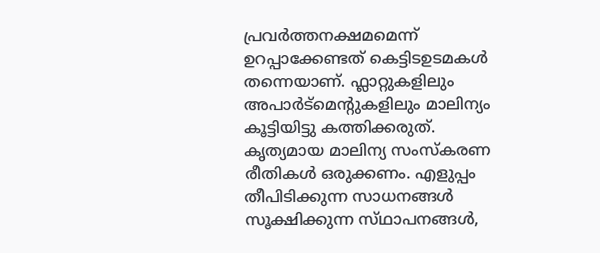പ്രവർത്തനക്ഷമമെന്ന് ഉറപ്പാക്കേണ്ടത് കെട്ടിടഉടമകൾ തന്നെയാണ്. ഫ്ലാറ്റുകളിലും അപാർട്മെന്റുകളിലും മാലിന്യം കൂട്ടിയിട്ടു കത്തിക്കരുത്. കൃത്യമായ മാലിന്യ സംസ്ക‌രണ രീതികൾ ഒരുക്കണം. എളുപ്പം തീപിടിക്കുന്ന സാധനങ്ങൾ സൂക്ഷിക്കുന്ന സ്‌ഥാപനങ്ങൾ,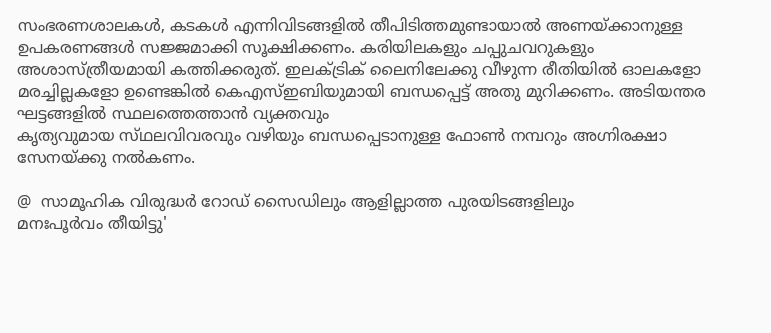സംഭരണശാലകൾ, കടകൾ എന്നിവിടങ്ങളിൽ തീപിടിത്തമുണ്ടായാൽ അണയ്ക്കാനുള്ള ഉപകരണങ്ങൾ സജ്ജമാക്കി സൂക്ഷിക്കണം. കരിയിലകളും ചപ്പുചവറുകളും അശാസ്ത്രീയമായി കത്തിക്കരുത്. ഇലക്ട്രിക് ലൈനിലേക്കു വീഴുന്ന രീതിയിൽ ഓലകളോ മരച്ചില്ലകളോ ഉണ്ടെങ്കിൽ കെഎസ്ഇബിയുമായി ബന്ധപ്പെട്ട് അതു മുറിക്കണം. അടിയന്തര ഘട്ടങ്ങളിൽ സ്ഥലത്തെത്താൻ വ്യക്തവും
കൃത്യവുമായ സ്‌ഥലവിവരവും വഴിയും ബന്ധപ്പെടാനുള്ള ഫോൺ നമ്പറും അഗ്നിരക്ഷാ സേനയ്ക്കു നൽകണം.

@  സാമൂഹിക വിരുദ്ധർ റോഡ് സൈഡിലും ആളില്ലാത്ത പുരയിടങ്ങളിലും
മനഃപൂർവം തീയിട്ടു'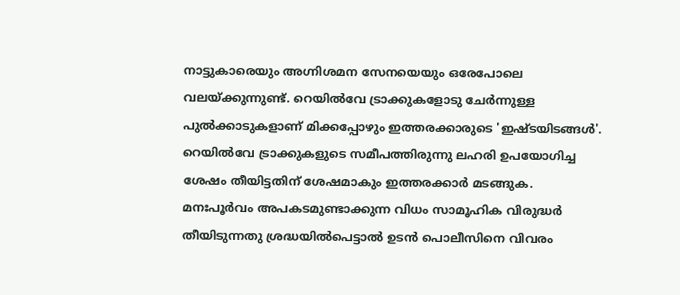നാട്ടുകാരെയും അഗ്നിശമന സേനയെയും ഒരേപോലെ വലയ്ക്കുന്നുണ്ട്. റെയിൽവേ ട്രാക്കുകളോടു ചേർന്നുള്ള പുൽക്കാടുകളാണ് മിക്കപ്പോഴും ഇത്തരക്കാരുടെ 'ഇഷ്‌ടയിടങ്ങൾ'. റെയിൽവേ ട്രാക്കുകളുടെ സമീപത്തിരുന്നു ലഹരി ഉപയോഗിച്ച ശേഷം തീയിട്ടതിന് ശേഷമാകും ഇത്തരക്കാർ മടങ്ങുക. മനഃപൂർവം അപകടമുണ്ടാക്കുന്ന വിധം സാമൂഹിക വിരുദ്ധർ തീയിടുന്നതു ശ്രദ്ധയിൽപെട്ടാൽ ഉടൻ പൊലീസിനെ വിവരം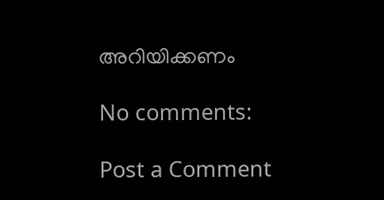അറിയിക്കണം

No comments:

Post a Comment